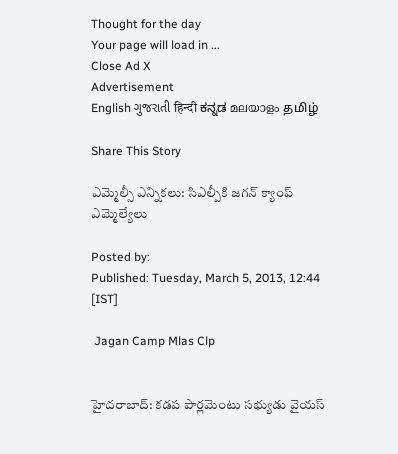Thought for the day
Your page will load in ...
Close Ad X
Advertisement
English ગુજરાતી हिन्दी ಕನ್ನಡ മലയാളം தமிழ்

Share This Story

ఎమ్మెల్సీ ఎన్నికలు: సిఎల్పీకి జగన్ క్యాంప్ ఎమ్మెల్యేలు

Posted by:
Published: Tuesday, March 5, 2013, 12:44 [IST]

 Jagan Camp Mlas Clp


హైదరాబాద్: కడప పార్లమెంటు సభ్యుడు వైయస్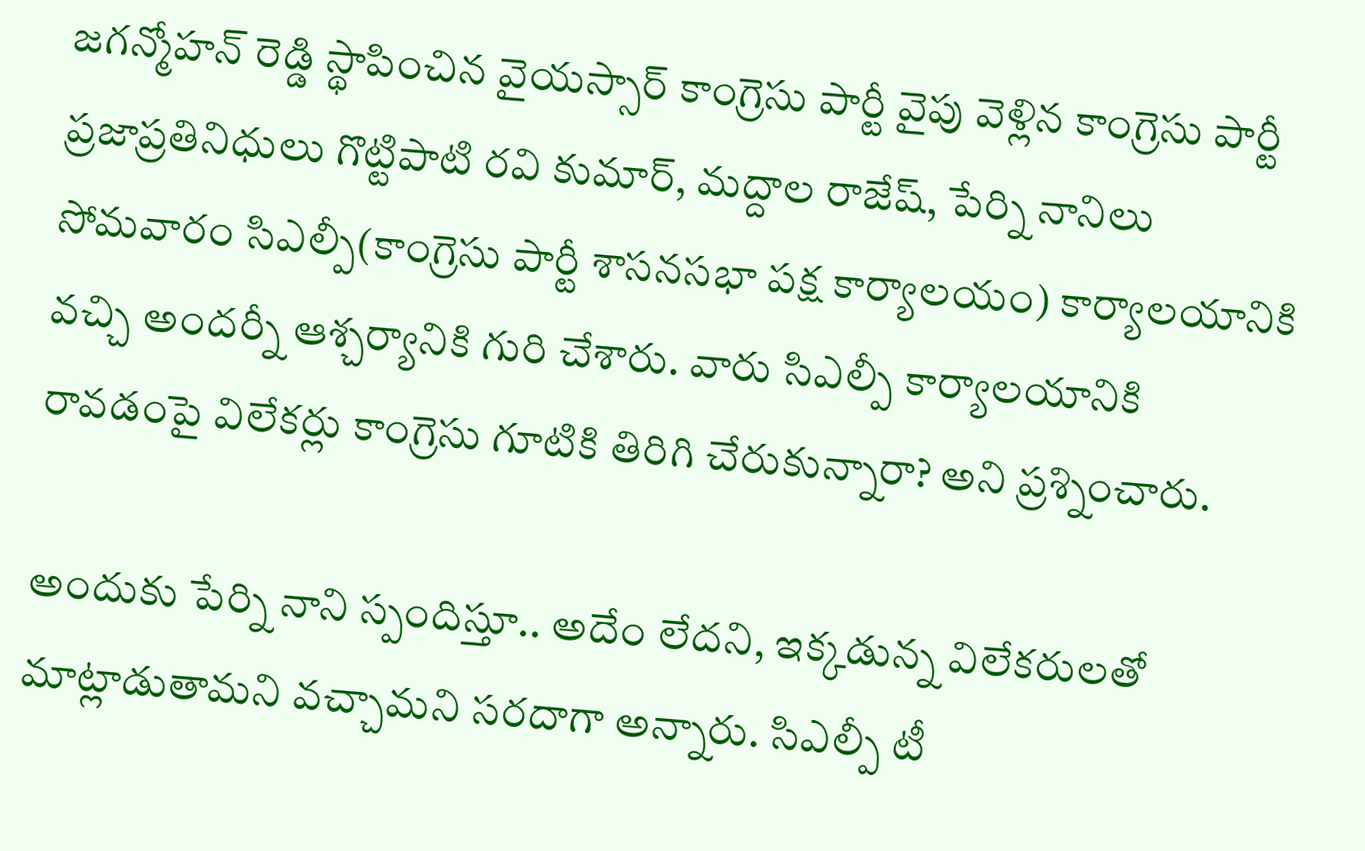జగన్మోహన్ రెడ్డి స్థాపించిన వైయస్సార్ కాంగ్రెసు పార్టీ వైపు వెళ్లిన కాంగ్రెసు పార్టీ ప్రజాప్రతినిధులు గొట్టిపాటి రవి కుమార్, మద్దాల రాజేష్, పేర్ని నానిలు సోమవారం సిఎల్పీ(కాంగ్రెసు పార్టీ శాసనసభా పక్ష కార్యాలయం) కార్యాలయానికి వచ్చి అందర్నీ ఆశ్చర్యానికి గురి చేశారు. వారు సిఎల్పీ కార్యాలయానికి రావడంపై విలేకర్లు కాంగ్రెసు గూటికి తిరిగి చేరుకున్నారా? అని ప్రశ్నించారు.

అందుకు పేర్ని నాని స్పందిస్తూ.. అదేం లేదని, ఇక్కడున్న విలేకరులతో మాట్లాడుతామని వచ్చామని సరదాగా అన్నారు. సిఎల్పీ టీ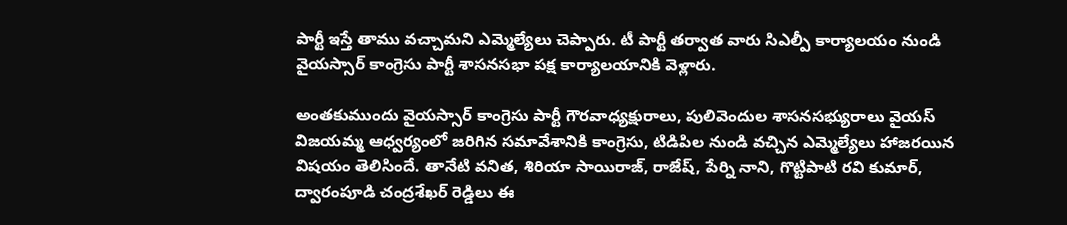పార్టీ ఇస్తే తాము వచ్చామని ఎమ్మెల్యేలు చెప్పారు. టీ పార్టీ తర్వాత వారు సిఎల్పీ కార్యాలయం నుండి వైయస్సార్ కాంగ్రెసు పార్టీ శాసనసభా పక్ష కార్యాలయానికి వెళ్లారు.

అంతకుముందు వైయస్సార్ కాంగ్రెసు పార్టీ గౌరవాధ్యక్షురాలు, పులివెందుల శాసనసభ్యురాలు వైయస్ విజయమ్మ ఆధ్వర్యంలో జరిగిన సమావేశానికి కాంగ్రెసు, టిడిపిల నుండి వచ్చిన ఎమ్మెల్యేలు హాజరయిన విషయం తెలిసిందే. తానేటి వనిత, శిరియా సాయిరాజ్, రాజేష్, పేర్ని నాని, గొట్టిపాటి రవి కుమార్, ద్వారంపూడి చంద్రశేఖర్‌ రెడ్డిలు ఈ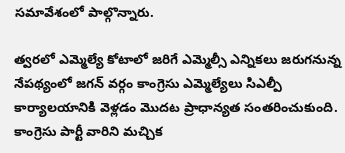సమావేశంలో పాల్గొన్నారు.

త్వరలో ఎమ్మెల్యే కోటాలో జరిగే ఎమ్మెల్సీ ఎన్నికలు జరుగనున్న నేపథ్యంలో జగన్ వర్గం కాంగ్రెసు ఎమ్మెల్యేలు సిఎల్పీ కార్యాలయానికి వెళ్లడం మొదట ప్రాధాన్యత సంతరించుకుంది. కాంగ్రెసు పార్టీ వారిని మచ్చిక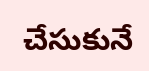చేసుకునే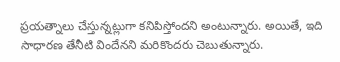ప్రయత్నాలు చేస్తున్నట్లుగా కనిపిస్తోందని అంటున్నారు. అయితే, ఇది సాధారణ తేనీటి విందేనని మరికొందరు చెబుతున్నారు.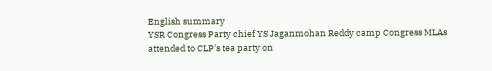English summary
YSR Congress Party chief YS Jaganmohan Reddy camp Congress MLAs attended to CLP's tea party on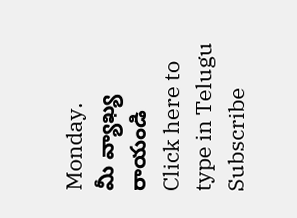Monday.
మీ వ్యాఖ్య రాయండి
Click here to type in Telugu
Subscribe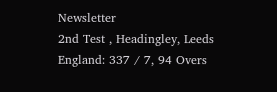Newsletter
2nd Test , Headingley, Leeds
England: 337 / 7, 94 Overs